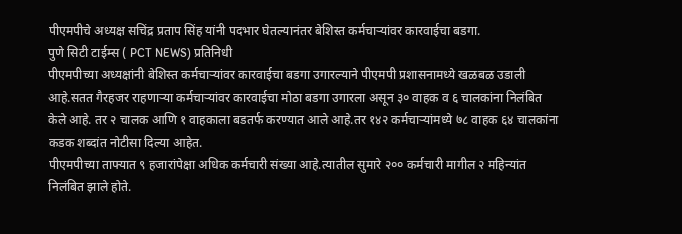पीएमपीचे अध्यक्ष सचिंद्र प्रताप सिंह यांनी पदभार घेतल्यानंतर बेशिस्त कर्मचाऱ्यांवर कारवाईचा बडगा.
पुणे सिटी टाईम्स ( PCT NEWS) प्रतिनिधी
पीएमपीच्या अध्यक्षांनी बेशिस्त कर्मचाऱ्यांवर कारवाईचा बडगा उगारल्याने पीएमपी प्रशासनामध्ये खळबळ उडाली आहे.सतत गैरहजर राहणाऱ्या कर्मचाऱ्यांवर कारवाईचा मोठा बडगा उगारला असून ३० वाहक व ६ चालकांना निलंबित केले आहे. तर २ चालक आणि १ वाहकाला बडतर्फ करण्यात आले आहे.तर १४२ कर्मचाऱ्यांमध्ये ७८ वाहक ६४ चालकांना कडक शब्दांत नोटीसा दिल्या आहेत.
पीएमपीच्या ताफ्यात ९ हजारांपेक्षा अधिक कर्मचारी संख्या आहे.त्यातील सुमारे २०० कर्मचारी मागील २ महिन्यांत निलंबित झाले होते.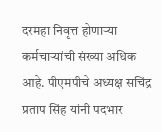दरमहा निवृत्त होणाऱ्या कर्मचाऱ्यांची संख्या अधिक आहे. पीएमपीचे अध्यक्ष सचिंद्र प्रताप सिंह यांनी पदभार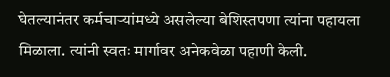घेतल्यानंतर कर्मचाऱ्यांमध्ये असलेल्या बेशिस्तपणा त्यांना पहायला मिळाला. त्यांनी स्वतः मार्गावर अनेकवेळा पहाणी केली.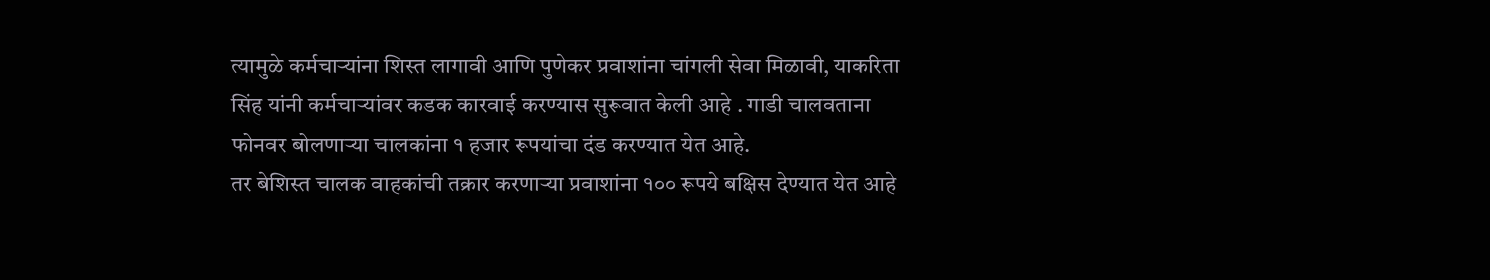त्यामुळे कर्मचाऱ्यांना शिस्त लागावी आणि पुणेकर प्रवाशांना चांगली सेवा मिळावी, याकरिता सिंह यांनी कर्मचाऱ्यांवर कडक कारवाई करण्यास सुरूवात केली आहे . गाडी चालवताना फोनवर बोलणाऱ्या चालकांना १ हजार रूपयांचा दंड करण्यात येत आहे.
तर बेशिस्त चालक वाहकांची तक्रार करणाऱ्या प्रवाशांना १०० रूपये बक्षिस देण्यात येत आहे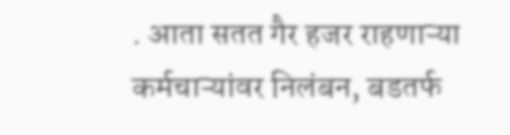. आता सतत गैर हजर राहणाऱ्या कर्मचाऱ्यांवर निलंबन, बडतर्फ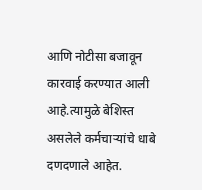आणि नोटीसा बजावून कारवाई करण्यात आली आहे.त्यामुळे बेशिस्त असलेले कर्मचाऱ्यांचे धाबे दणदणाले आहेत.